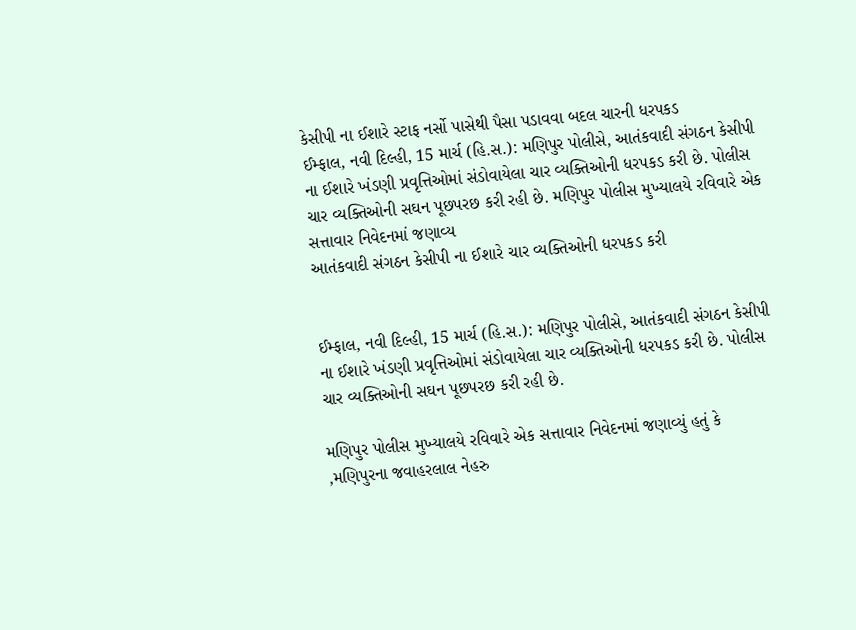કેસીપી ના ઈશારે સ્ટાફ નર્સો પાસેથી પૈસા પડાવવા બદલ ચારની ધરપકડ
ઈમ્ફાલ, નવી દિલ્હી, 15 માર્ચ (હિ.સ.): મણિપુર પોલીસે, આતંકવાદી સંગઠન કેસીપી ના ઈશારે ખંડણી પ્રવૃત્તિઓમાં સંડોવાયેલા ચાર વ્યક્તિઓની ધરપકડ કરી છે. પોલીસ ચાર વ્યક્તિઓની સઘન પૂછપરછ કરી રહી છે. મણિપુર પોલીસ મુખ્યાલયે રવિવારે એક સત્તાવાર નિવેદનમાં જણાવ્ય
આતંકવાદી સંગઠન કેસીપી ના ઈશારે ચાર વ્યક્તિઓની ધરપકડ કરી


ઈમ્ફાલ, નવી દિલ્હી, 15 માર્ચ (હિ.સ.): મણિપુર પોલીસે, આતંકવાદી સંગઠન કેસીપી ના ઈશારે ખંડણી પ્રવૃત્તિઓમાં સંડોવાયેલા ચાર વ્યક્તિઓની ધરપકડ કરી છે. પોલીસ ચાર વ્યક્તિઓની સઘન પૂછપરછ કરી રહી છે.

મણિપુર પોલીસ મુખ્યાલયે રવિવારે એક સત્તાવાર નિવેદનમાં જણાવ્યું હતું કે ,મણિપુરના જવાહરલાલ નેહરુ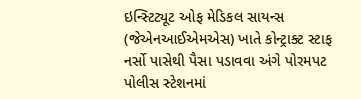ઇન્સ્ટિટ્યૂટ ઓફ મેડિકલ સાયન્સ (જેએનઆઈએમએસ) ખાતે કોન્ટ્રાક્ટ સ્ટાફ નર્સો પાસેથી પૈસા પડાવવા અંગે પોરમપટ પોલીસ સ્ટેશનમાં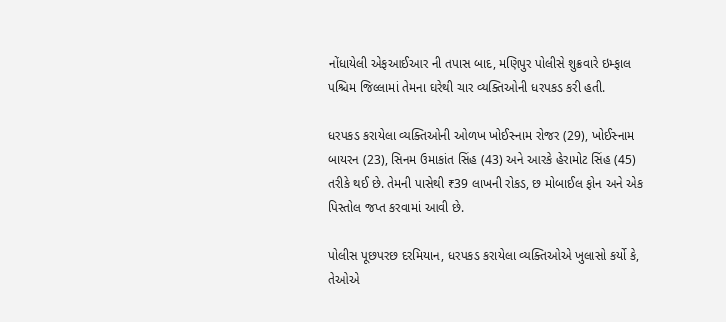નોંધાયેલી એફઆઈઆર ની તપાસ બાદ, મણિપુર પોલીસે શુક્રવારે ઇમ્ફાલ પશ્ચિમ જિલ્લામાં તેમના ઘરેથી ચાર વ્યક્તિઓની ધરપકડ કરી હતી.

ધરપકડ કરાયેલા વ્યક્તિઓની ઓળખ ખોઈસ્નામ રોજર (29), ખોઈસ્નામ બાયરન (23), સિનમ ઉમાકાંત સિંહ (43) અને આરકે હેરામોટ સિંહ (45) તરીકે થઈ છે. તેમની પાસેથી ₹39 લાખની રોકડ, છ મોબાઈલ ફોન અને એક પિસ્તોલ જપ્ત કરવામાં આવી છે.

પોલીસ પૂછપરછ દરમિયાન, ધરપકડ કરાયેલા વ્યક્તિઓએ ખુલાસો કર્યો કે, તેઓએ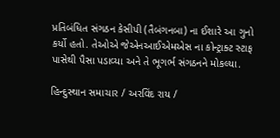પ્રતિબંધિત સંગઠન કેસીપી (તૈબંગનબા) ના ઈશારે આ ગુનો કર્યો હતો. તેઓએ જેએનઆઈએમએસ ના કોન્ટ્રાક્ટ સ્ટાફ પાસેથી પૈસા પડાવ્યા અને તે ભૂગર્ભ સંગઠનને મોકલ્યા.

હિન્દુસ્થાન સમાચાર / અરવિંદ રાય /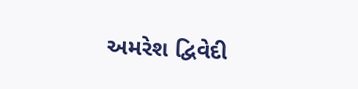અમરેશ દ્વિવેદી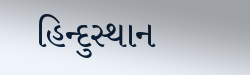હિન્દુસ્થાન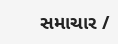સમાચાર /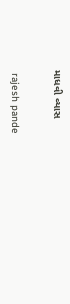માધવી વ્યાસ


 rajesh pande